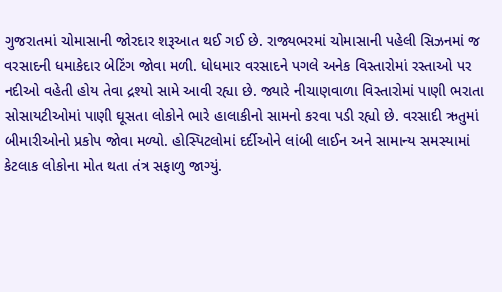ગુજરાતમાં ચોમાસાની જોરદાર શરૂઆત થઈ ગઈ છે. રાજ્યભરમાં ચોમાસાની પહેલી સિઝનમાં જ વરસાદની ધમાકેદાર બેટિંગ જોવા મળી. ધોધમાર વરસાદને પગલે અનેક વિસ્તારોમાં રસ્તાઓ પર નદીઓ વહેતી હોય તેવા દ્રશ્યો સામે આવી રહ્યા છે. જ્યારે નીચાણવાળા વિસ્તારોમાં પાણી ભરાતા સોસાયટીઓમાં પાણી ઘૂસતા લોકોને ભારે હાલાકીનો સામનો કરવા પડી રહ્યો છે. વરસાદી ઋતુમાં બીમારીઓનો પ્રકોપ જોવા મળ્યો. હોસ્પિટલોમાં દર્દીઓને લાંબી લાઈન અને સામાન્ય સમસ્યામાં કેટલાક લોકોના મોત થતા તંત્ર સફાળુ જાગ્યું.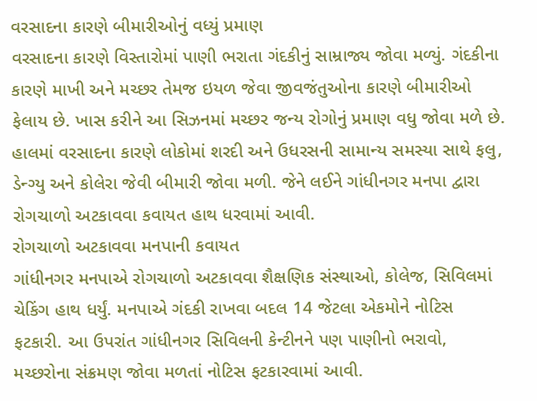વરસાદના કારણે બીમારીઓનું વધ્યું પ્રમાણ
વરસાદના કારણે વિસ્તારોમાં પાણી ભરાતા ગંદકીનું સામ્રાજ્ય જોવા મળ્યું. ગંદકીના કારણે માખી અને મચ્છર તેમજ ઇયળ જેવા જીવજંતુઓના કારણે બીમારીઓ ફેલાય છે. ખાસ કરીને આ સિઝનમાં મચ્છર જન્ય રોગોનું પ્રમાણ વધુ જોવા મળે છે. હાલમાં વરસાદના કારણે લોકોમાં શરદી અને ઉધરસની સામાન્ય સમસ્યા સાથે ફલુ, ડેન્ગ્યુ અને કોલેરા જેવી બીમારી જોવા મળી. જેને લઈને ગાંધીનગર મનપા દ્વારા રોગચાળો અટકાવવા કવાયત હાથ ધરવામાં આવી.
રોગચાળો અટકાવવા મનપાની કવાયત
ગાંધીનગર મનપાએ રોગચાળો અટકાવવા શૈક્ષણિક સંસ્થાઓ, કોલેજ, સિવિલમાં ચેકિંગ હાથ ધર્યું. મનપાએ ગંદકી રાખવા બદલ 14 જેટલા એકમોને નોટિસ ફટકારી. આ ઉપરાંત ગાંધીનગર સિવિલની કેન્ટીનને પણ પાણીનો ભરાવો, મચ્છરોના સંક્રમણ જોવા મળતાં નોટિસ ફટકારવામાં આવી.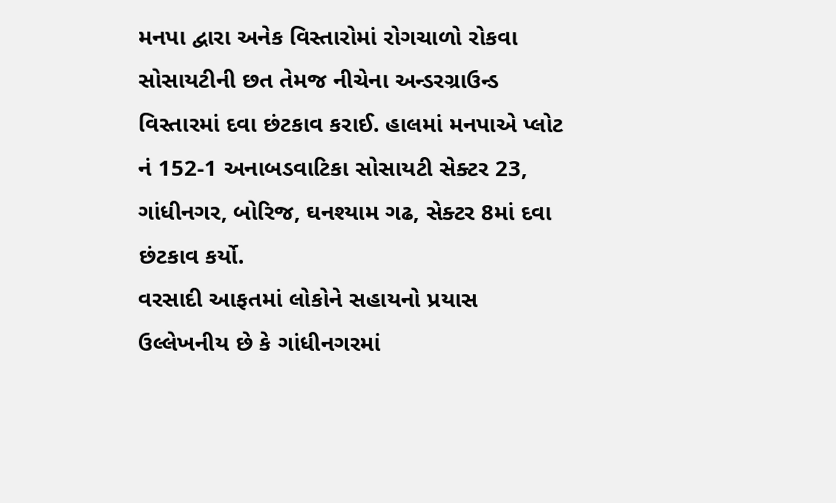મનપા દ્વારા અનેક વિસ્તારોમાં રોગચાળો રોકવા સોસાયટીની છત તેમજ નીચેના અન્ડરગ્રાઉન્ડ વિસ્તારમાં દવા છંટકાવ કરાઈ. હાલમાં મનપાએ પ્લોટ નં 152-1 અનાબડવાટિકા સોસાયટી સેક્ટર 23, ગાંધીનગર, બોરિજ, ઘનશ્યામ ગઢ, સેક્ટર 8માં દવા છંટકાવ કર્યો.
વરસાદી આફતમાં લોકોને સહાયનો પ્રયાસ
ઉલ્લેખનીય છે કે ગાંધીનગરમાં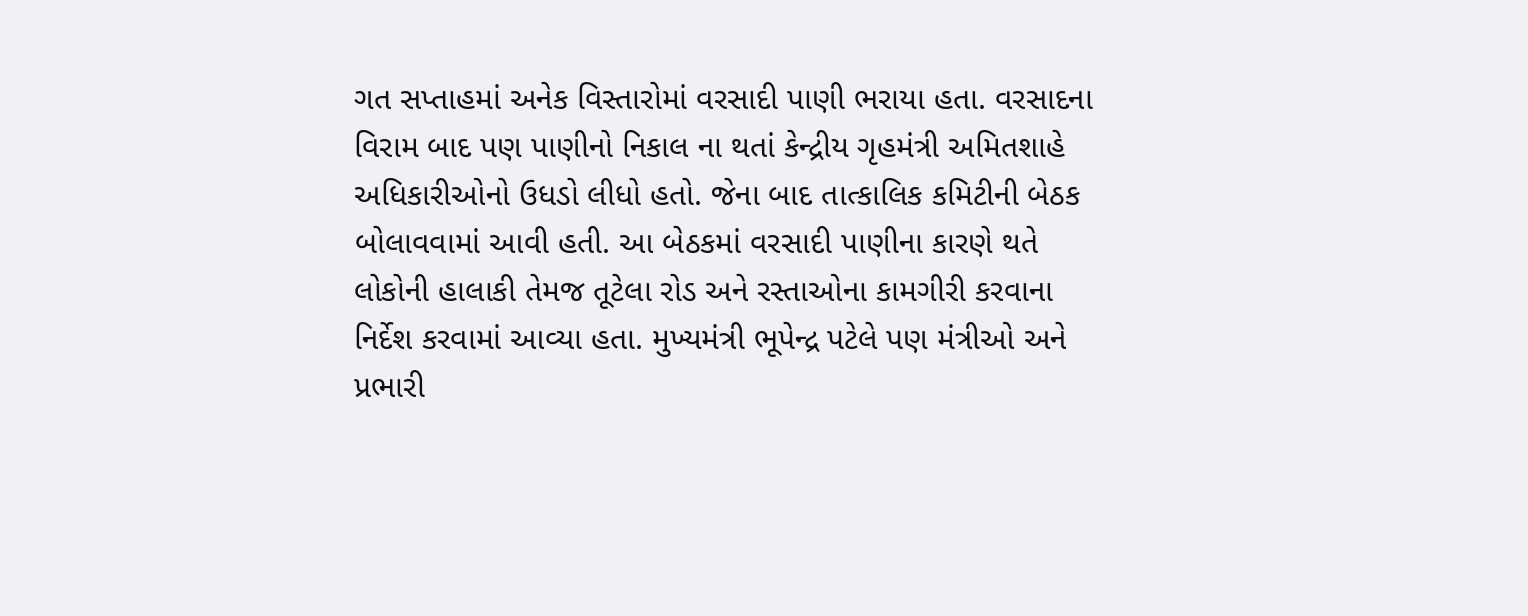ગત સપ્તાહમાં અનેક વિસ્તારોમાં વરસાદી પાણી ભરાયા હતા. વરસાદના વિરામ બાદ પણ પાણીનો નિકાલ ના થતાં કેન્દ્રીય ગૃહમંત્રી અમિતશાહે અધિકારીઓનો ઉધડો લીધો હતો. જેના બાદ તાત્કાલિક કમિટીની બેઠક બોલાવવામાં આવી હતી. આ બેઠકમાં વરસાદી પાણીના કારણે થતે લોકોની હાલાકી તેમજ તૂટેલા રોડ અને રસ્તાઓના કામગીરી કરવાના નિર્દેશ કરવામાં આવ્યા હતા. મુખ્યમંત્રી ભૂપેન્દ્ર પટેલે પણ મંત્રીઓ અને પ્રભારી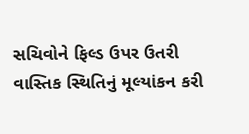સચિવોને ફિલ્ડ ઉપર ઉતરી વાસ્તિક સ્થિતિનું મૂલ્યાંકન કરી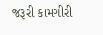જરૂરી કામગીરી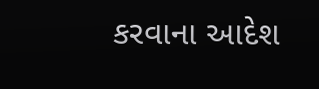કરવાના આદેશ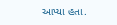આપ્યા હતા.